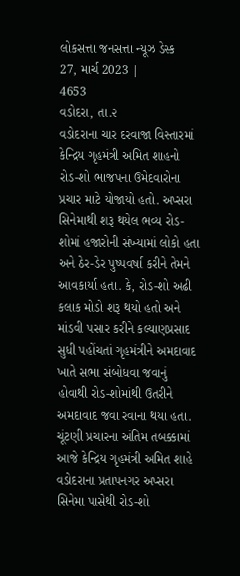લોકસત્તા જનસત્તા ન્યૂઝ ડેસ્ક
27, માર્ચ 2023 |
4653
વડોદરા, તા.૨
વડોદરાના ચાર દરવાજા વિસ્તારમાં કેન્દ્રિય ગૃહમંત્રી અમિત શાહનો રોડ-શો ભાજપના ઉમેદવારોના પ્રચાર માટે યોજાયો હતો. અપ્સરા સિનેમાથી શરૂ થયેલ ભવ્ય રોડ-શોમાં હજારોની સંખ્યામાં લોકો હતા અને ઠેર-ડેર પુષ્પવર્ષા કરીને તેમને આવકાર્યા હતા. કે, રોડ-શો અઢી કલાક મોડો શરૂ થયો હતો અને માંડવી પસાર કરીને કલ્યાણપ્રસાદ સુધી પહોંચતાં ગૃહમંત્રીને અમદાવાદ ખાતે સભા સંબોધવા જવાનું હોવાથી રોડ-શોમાંથી ઉતરીને અમદાવાદ જવા રવાના થયા હતા.
ચૂંટણી પ્રચારના અંતિમ તબક્કામાં આજે કેન્દ્રિય ગૃહમંત્રી અમિત શાહે વડોદરાના પ્રતાપનગર અપ્સરા સિનેમા પાસેથી રોડ-શો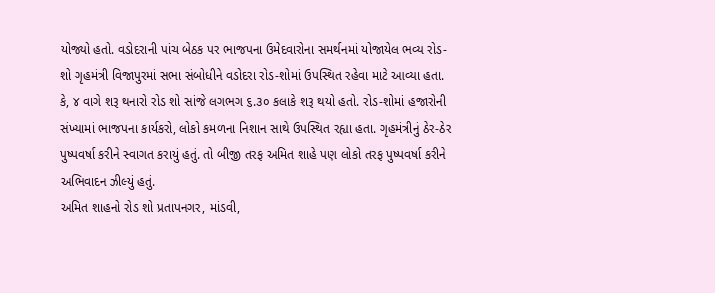યોજ્યો હતો. વડોદરાની પાંચ બેઠક પર ભાજપના ઉમેદવારોના સમર્થનમાં યોજાયેલ ભવ્ય રોડ-શો ગૃહમંત્રી વિજાપુરમાં સભા સંબોધીને વડોદરા રોડ-શોમાં ઉપસ્થિત રહેવા માટે આવ્યા હતા. કે, ૪ વાગે શરૂ થનારો રોડ શો સાંજે લગભગ ૬.૩૦ કલાકે શરૂ થયો હતો. રોડ-શોમાં હજારોની સંખ્યામાં ભાજપના કાર્યકરો, લોકો કમળના નિશાન સાથે ઉપસ્થિત રહ્યા હતા. ગૃહમંત્રીનું ઠેર-ઠેર પુષ્પવર્ષા કરીને સ્વાગત કરાયું હતું. તો બીજી તરફ અમિત શાહે પણ લોકો તરફ પુષ્પવર્ષા કરીને અભિવાદન ઝીલ્યું હતું.
અમિત શાહનો રોડ શો પ્રતાપનગર, માંડવી,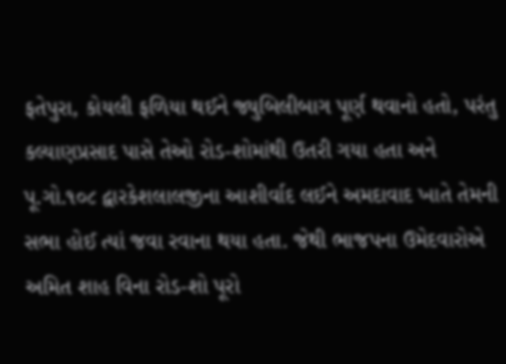ફતેપુરા, કોયલી ફળિયા થઈને જ્યુબિલીબાગ પૂર્ણ થવાનો હતો, પરંતુ કલ્યાણપ્રસાદ પાસે તેઓ રોડ-શોમાંથી ઉતરી ગયા હતા અને પૂ.ગો.૧૦૮ દ્વારકેશલાલજીના આશીર્વાદ લઈને અમદાવાદ ખાતે તેમની સભા હોઈ ત્યાં જવા રવાના થયા હતા. જેથી ભાજપના ઉમેદવારોએ અમિત શાહ વિના રોડ-શો પૂરો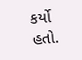કર્યો હતો.